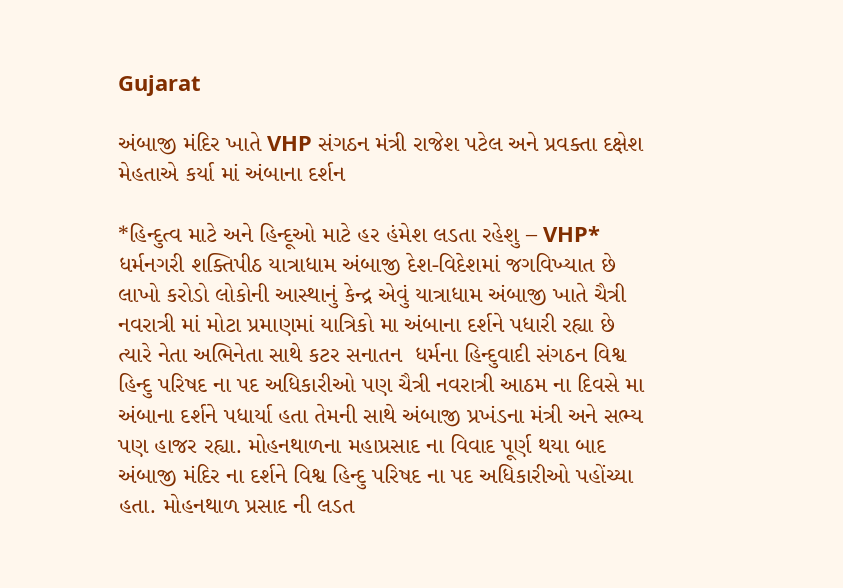Gujarat

અંબાજી મંદિર ખાતે VHP સંગઠન મંત્રી રાજેશ પટેલ અને પ્રવક્તા દક્ષેશ મેહતાએ કર્યા માં અંબાના દર્શન

*હિન્દુત્વ માટે અને હિન્દૂઓ માટે હર હંમેશ લડતા રહેશુ – VHP*
ધર્મનગરી શક્તિપીઠ યાત્રાધામ અંબાજી દેશ-વિદેશમાં જગવિખ્યાત છે લાખો કરોડો લોકોની આસ્થાનું કેન્દ્ર એવું યાત્રાધામ અંબાજી ખાતે ચૈત્રી નવરાત્રી માં મોટા પ્રમાણમાં યાત્રિકો મા અંબાના દર્શને પધારી રહ્યા છે ત્યારે નેતા અભિનેતા સાથે કટર સનાતન  ધર્મના હિન્દુવાદી સંગઠન વિશ્વ હિન્દુ પરિષદ ના પદ અધિકારીઓ પણ ચૈત્રી નવરાત્રી આઠમ ના દિવસે મા અંબાના દર્શને પધાર્યા હતા તેમની સાથે અંબાજી પ્રખંડના મંત્રી અને સભ્ય પણ હાજર રહ્યા. મોહનથાળના મહાપ્રસાદ ના વિવાદ પૂર્ણ થયા બાદ અંબાજી મંદિર ના દર્શને વિશ્વ હિન્દુ પરિષદ ના પદ અધિકારીઓ પહોંચ્યા હતા. મોહનથાળ પ્રસાદ ની લડત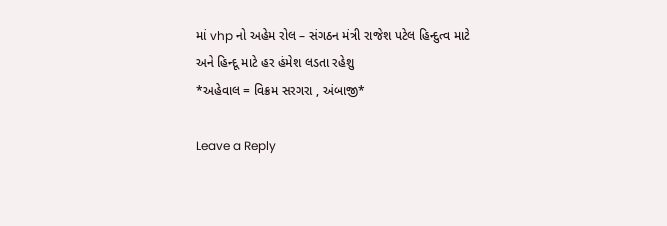માં vhp નો અહેમ રોલ – સંગઠન મંત્રી રાજેશ પટેલ હિન્દુત્વ માટે અને હિન્દૂ માટે હર હંમેશ લડતા રહેશુ
*અહેવાલ = વિક્રમ સરગરા , અંબાજી*

Leave a Reply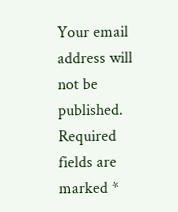Your email address will not be published. Required fields are marked *